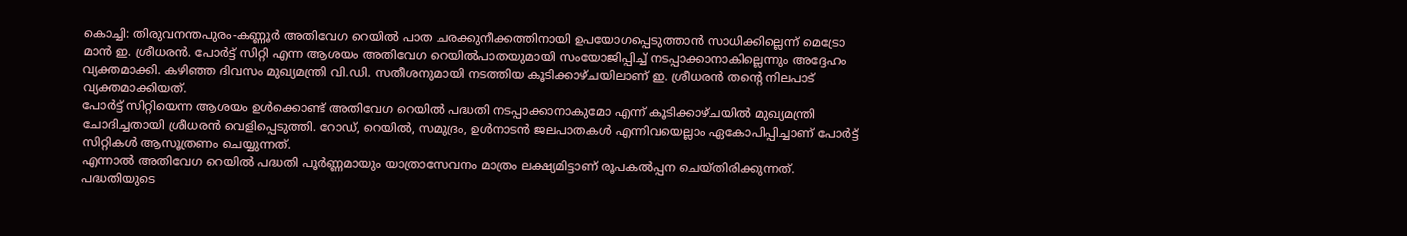കൊച്ചി: തിരുവനന്തപുരം-കണ്ണൂർ അതിവേഗ റെയിൽ പാത ചരക്കുനീക്കത്തിനായി ഉപയോഗപ്പെടുത്താൻ സാധിക്കില്ലെന്ന് മെട്രോ മാൻ ഇ. ശ്രീധരൻ. പോർട്ട് സിറ്റി എന്ന ആശയം അതിവേഗ റെയിൽപാതയുമായി സംയോജിപ്പിച്ച് നടപ്പാക്കാനാകില്ലെന്നും അദ്ദേഹം വ്യക്തമാക്കി. കഴിഞ്ഞ ദിവസം മുഖ്യമന്ത്രി വി.ഡി. സതീശനുമായി നടത്തിയ കൂടിക്കാഴ്ചയിലാണ് ഇ. ശ്രീധരൻ തൻ്റെ നിലപാട് വ്യക്തമാക്കിയത്.
പോർട്ട് സിറ്റിയെന്ന ആശയം ഉൾക്കൊണ്ട് അതിവേഗ റെയിൽ പദ്ധതി നടപ്പാക്കാനാകുമോ എന്ന് കൂടിക്കാഴ്ചയിൽ മുഖ്യമന്ത്രി ചോദിച്ചതായി ശ്രീധരൻ വെളിപ്പെടുത്തി. റോഡ്, റെയിൽ, സമുദ്രം, ഉൾനാടൻ ജലപാതകൾ എന്നിവയെല്ലാം ഏകോപിപ്പിച്ചാണ് പോർട്ട് സിറ്റികൾ ആസൂത്രണം ചെയ്യുന്നത്.
എന്നാൽ അതിവേഗ റെയിൽ പദ്ധതി പൂർണ്ണമായും യാത്രാസേവനം മാത്രം ലക്ഷ്യമിട്ടാണ് രൂപകൽപ്പന ചെയ്തിരിക്കുന്നത്. പദ്ധതിയുടെ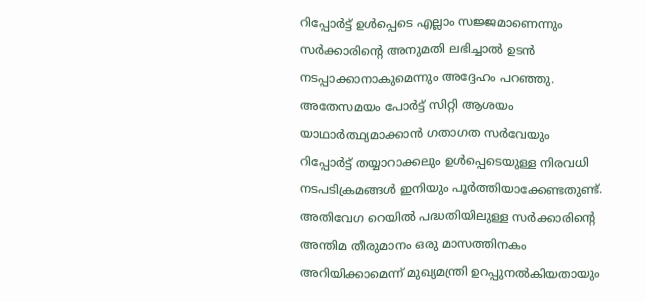റിപ്പോർട്ട് ഉൾപ്പെടെ എല്ലാം സജ്ജമാണെന്നും സർക്കാരിന്റെ അനുമതി ലഭിച്ചാൽ ഉടൻ നടപ്പാക്കാനാകുമെന്നും അദ്ദേഹം പറഞ്ഞു.
അതേസമയം പോർട്ട് സിറ്റി ആശയം യാഥാർത്ഥ്യമാക്കാൻ ഗതാഗത സർവേയും റിപ്പോർട്ട് തയ്യാറാക്കലും ഉൾപ്പെടെയുള്ള നിരവധി നടപടിക്രമങ്ങൾ ഇനിയും പൂർത്തിയാക്കേണ്ടതുണ്ട്.
അതിവേഗ റെയിൽ പദ്ധതിയിലുള്ള സർക്കാരിന്റെ അന്തിമ തീരുമാനം ഒരു മാസത്തിനകം അറിയിക്കാമെന്ന് മുഖ്യമന്ത്രി ഉറപ്പുനൽകിയതായും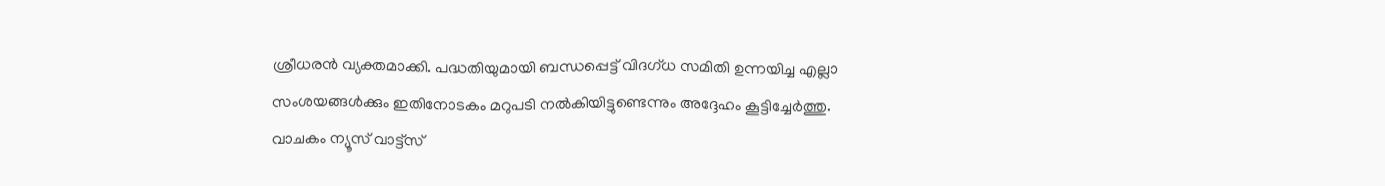ശ്രീധരൻ വ്യക്തമാക്കി. പദ്ധതിയുമായി ബന്ധപ്പെട്ട് വിദഗ്ധ സമിതി ഉന്നയിച്ച എല്ലാ സംശയങ്ങൾക്കും ഇതിനോടകം മറുപടി നൽകിയിട്ടുണ്ടെന്നും അദ്ദേഹം കൂട്ടിച്ചേർത്തു.
വാചകം ന്യൂസ് വാട്ട്സ്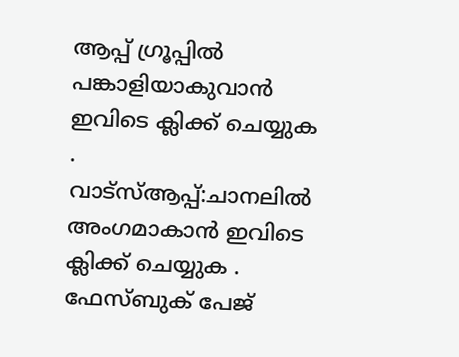ആപ്പ് ഗ്രൂപ്പിൽ പങ്കാളിയാകുവാൻ
ഇവിടെ ക്ലിക്ക് ചെയ്യുക
.
വാട്സ്ആപ്പ്:ചാനലിൽ അംഗമാകാൻ ഇവിടെ ക്ലിക്ക് ചെയ്യുക .
ഫേസ്ബുക് പേജ്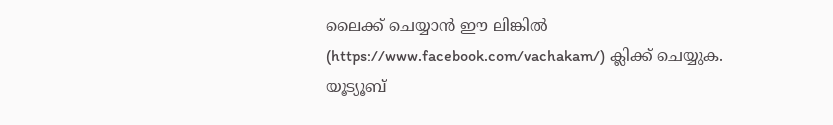ലൈക്ക് ചെയ്യാൻ ഈ ലിങ്കിൽ (https://www.facebook.com/vachakam/) ക്ലിക്ക് ചെയ്യുക.
യൂട്യൂബ്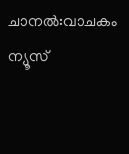ചാനൽ:വാചകം ന്യൂസ്